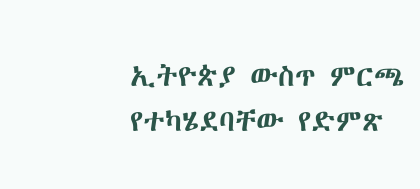ኢትዮጵያ ውስጥ ምርጫ የተካሄደባቸው የድምጽ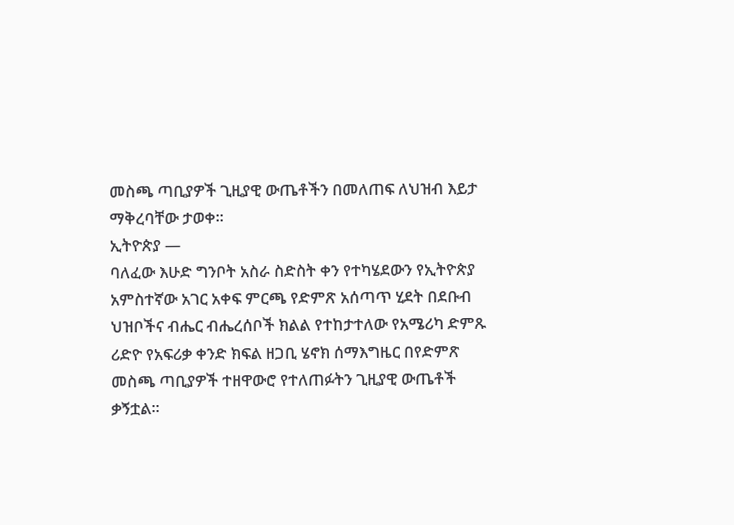መስጫ ጣቢያዎች ጊዚያዊ ውጤቶችን በመለጠፍ ለህዝብ እይታ ማቅረባቸው ታወቀ።
ኢትዮጵያ —
ባለፈው እሁድ ግንቦት አስራ ስድስት ቀን የተካሄደውን የኢትዮጵያ አምስተኛው አገር አቀፍ ምርጫ የድምጽ አሰጣጥ ሂደት በደቡብ ህዝቦችና ብሔር ብሔረሰቦች ክልል የተከታተለው የአሜሪካ ድምጹ ሪድዮ የአፍሪቃ ቀንድ ክፍል ዘጋቢ ሄኖክ ሰማእግዜር በየድምጽ መስጫ ጣቢያዎች ተዘዋውሮ የተለጠፉትን ጊዚያዊ ውጤቶች ቃኝቷል።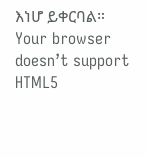እነሆ ይቀርባል።
Your browser doesn’t support HTML5